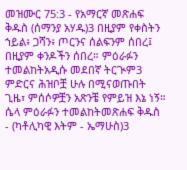መዝሙር 75:3 - የአማርኛ መጽሐፍ ቅዱስ (ሰማንያ አሃዱ)3 በዚያም የቀስትን ኀይል፥ ጋሻን፥ ጦርንና ሰልፍንም ሰበረ፤ በዚያም ቀንዶችን ሰበረ። ምዕራፉን ተመልከትአዲሱ መደበኛ ትርጒም3 ምድርና ሕዝቦቿ ሁሉ በሚናወጡበት ጊዜ፣ ምሰሶዎቿን አጽንቼ የምይዝ እኔ ነኝ። ሴላ ምዕራፉን ተመልከትመጽሐፍ ቅዱስ - (ካቶሊካዊ እትም - ኤማሁስ)3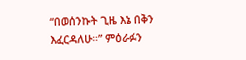“በወሰንኩት ጊዜ እኔ በቅን እፈርዳለሁ።” ምዕራፉን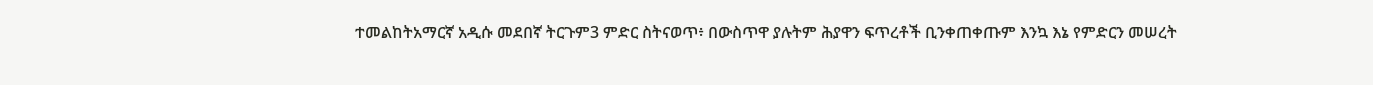ተመልከትአማርኛ አዲሱ መደበኛ ትርጉም3 ምድር ስትናወጥ፥ በውስጥዋ ያሉትም ሕያዋን ፍጥረቶች ቢንቀጠቀጡም እንኳ እኔ የምድርን መሠረት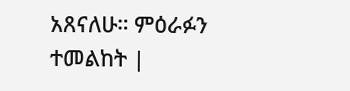አጸናለሁ። ምዕራፉን ተመልከት |